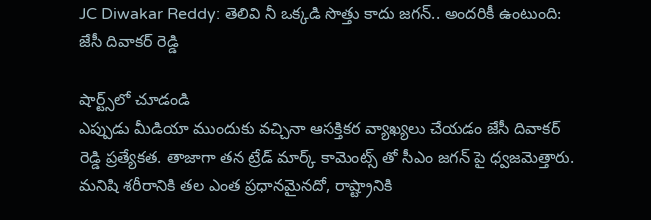JC Diwakar Reddy: తెలివి నీ ఒక్కడి సొత్తు కాదు జగన్.. అందరికీ ఉంటుంది: జేసీ దివాకర్ రెడ్డి

షార్ట్స్‌లో చూడండి
ఎప్పుడు మీడియా ముందుకు వచ్చినా ఆసక్తికర వ్యాఖ్యలు చేయడం జేసీ దివాకర్ రెడ్డి ప్రత్యేకత. తాజాగా తన ట్రేడ్ మార్క్ కామెంట్స్ తో సీఎం జగన్ పై ధ్వజమెత్తారు. మనిషి శరీరానికి తల ఎంత ప్రధానమైనదో, రాష్ట్రానికి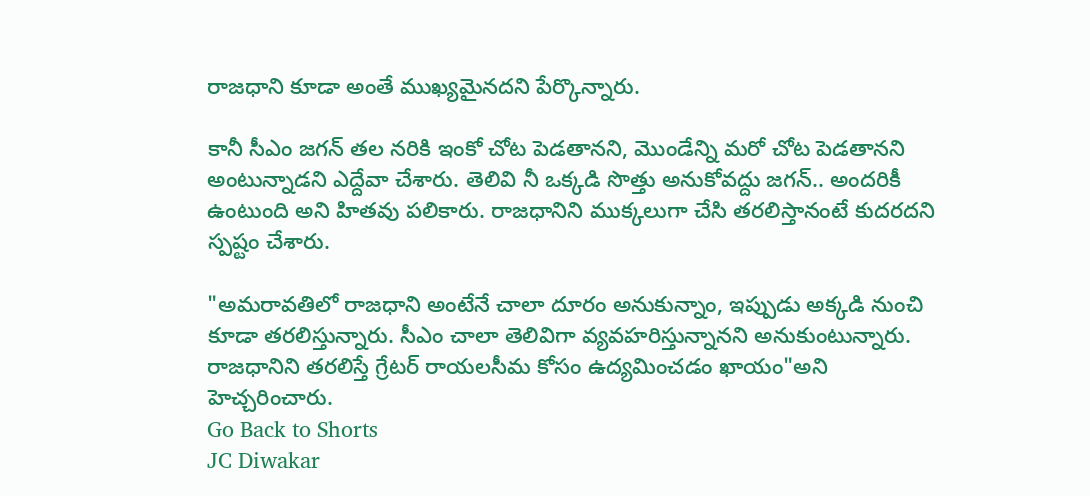రాజధాని కూడా అంతే ముఖ్యమైనదని పేర్కొన్నారు.

కానీ సీఎం జగన్ తల నరికి ఇంకో చోట పెడతానని, మొండేన్ని మరో చోట పెడతానని అంటున్నాడని ఎద్దేవా చేశారు. తెలివి నీ ఒక్కడి సొత్తు అనుకోవద్దు జగన్.. అందరికీ ఉంటుంది అని హితవు పలికారు. రాజధానిని ముక్కలుగా చేసి తరలిస్తానంటే కుదరదని స్పష్టం చేశారు.

"అమరావతిలో రాజధాని అంటేనే చాలా దూరం అనుకున్నాం, ఇప్పుడు అక్కడి నుంచి కూడా తరలిస్తున్నారు. సీఎం చాలా తెలివిగా వ్యవహరిస్తున్నానని అనుకుంటున్నారు. రాజధానిని తరలిస్తే గ్రేటర్ రాయలసీమ కోసం ఉద్యమించడం ఖాయం"అని హెచ్చరించారు.
Go Back to Shorts
JC Diwakar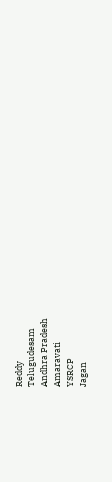Reddy
Telugudesam
Andhra Pradesh
Amaravati
YSRCP
Jagan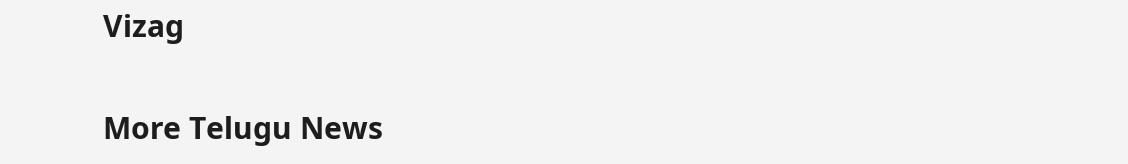Vizag

More Telugu News